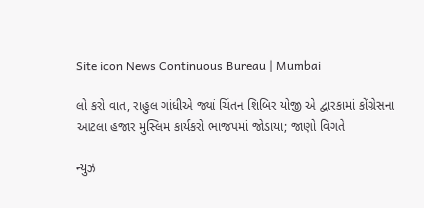Site icon News Continuous Bureau | Mumbai

લો કરો વાત, રાહુલ ગાંધીએ જ્યાં ચિંતન શિબિર યોજી એ દ્વારકામાં કોંગ્રેસના આટલા હજાર મુસ્લિમ કાર્યકરો ભાજપમાં જોડાયા; જાણો વિગતે

ન્યુઝ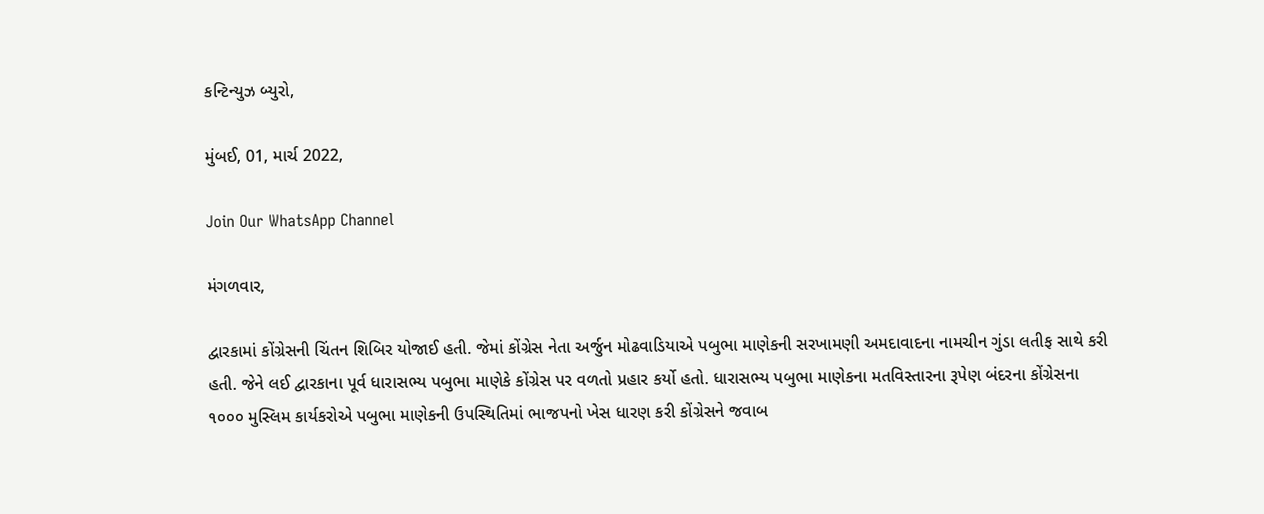કન્ટિન્યુઝ બ્યુરો,

મુંબઈ, 01, માર્ચ 2022,

Join Our WhatsApp Channel

મંગળવાર,

દ્વારકામાં કોંગ્રેસની ચિંતન શિબિર યોજાઈ હતી. જેમાં કોંગ્રેસ નેતા અર્જુન મોઢવાડિયાએ પબુભા માણેકની સરખામણી અમદાવાદના નામચીન ગુંડા લતીફ સાથે કરી હતી. જેને લઈ દ્વારકાના પૂર્વ ધારાસભ્ય પબુભા માણેકે કોંગ્રેસ પર વળતો પ્રહાર કર્યો હતો. ધારાસભ્ય પબુભા માણેકના મતવિસ્તારના રૂપેણ બંદરના કોંગ્રેસના ૧૦૦૦ મુસ્લિમ કાર્યકરોએ પબુભા માણેકની ઉપસ્થિતિમાં ભાજપનો ખેસ ધારણ કરી કોંગ્રેસને જવાબ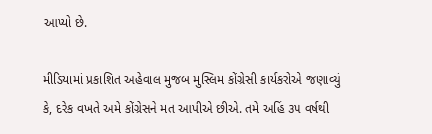આપ્યો છે.

મીડિયામાં પ્રકાશિત અહેવાલ મુજબ મુસ્લિમ કોંગ્રેસી કાર્યકરોએ જણાવ્યું કે, દરેક વખતે અમે કોંગ્રેસને મત આપીએ છીએ. તમે અહિં ૩૫ વર્ષથી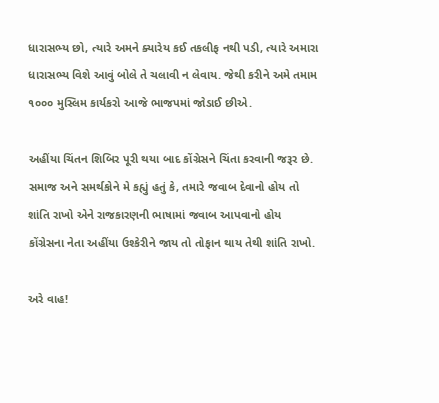ધારાસભ્ય છો, ત્યારે અમને ક્યારેય કઈ તકલીફ નથી પડી, ત્યારે અમારા ધારાસભ્ય વિશે આવું બોલે તે ચલાવી ન લેવાય. જેથી કરીને અમે તમામ ૧૦૦૦ મુસ્લિમ કાર્યકરો આજે ભાજપમાં જોડાઈ છીએ.

અહીંયા ચિંતન શિબિર પૂરી થયા બાદ કોંગ્રેસને ચિંતા કરવાની જરૂર છે. સમાજ અને સમર્થકોને મે કહ્યું હતું કે, તમારે જવાબ દેવાનો હોય તો શાંતિ રાખો એને રાજકારણની ભાષામાં જવાબ આપવાનો હોય કોંગ્રેસના નેતા અહીંયા ઉશ્કેરીને જાય તો તોફાન થાય તેથી શાંતિ રાખો.

અરે વાહ!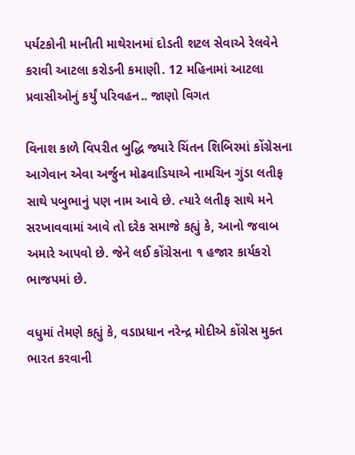પર્યટકોની માનીતી માથેરાનમાં દોડતી શટલ સેવાએ રેલવેને કરાવી આટલા કરોડની કમાણી. 12 મહિનામાં આટલા પ્રવાસીઓનું કર્યું પરિવહન.. જાણો વિગત

વિનાશ કાળે વિપરીત બુદ્ધિ જ્યારે ચિંતન શિબિરમાં કોંગ્રેસના આગેવાન એવા અર્જુન મોઢવાડિયાએ નામચિન ગુંડા લતીફ સાથે પબુભાનું પણ નામ આવે છે. ત્યારે લતીફ સાથે મને સરખાવવામાં આવે તો દરેક સમાજે કહ્યું કે, આનો જવાબ અમારે આપવો છે. જેને લઈ કોંગ્રેસના ૧ હજાર કાર્યકરો ભાજપમાં છે.

વધુમાં તેમણે કહ્યું કે, વડાપ્રધાન નરેન્દ્ર મોદીએ કોંગ્રેસ મુક્ત ભારત કરવાની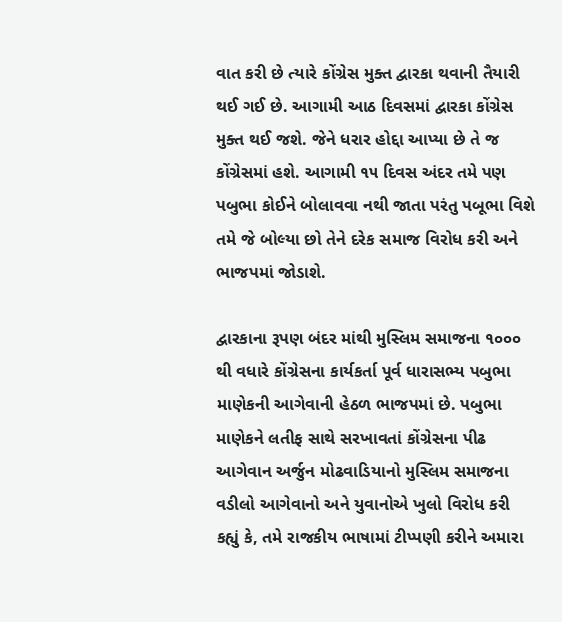વાત કરી છે ત્યારે કોંગ્રેસ મુક્ત દ્વારકા થવાની તૈયારી થઈ ગઈ છે. આગામી આઠ દિવસમાં દ્વારકા કોંગ્રેસ મુક્ત થઈ જશે. જેને ધરાર હોદ્દા આપ્યા છે તે જ કોંગ્રેસમાં હશે. આગામી ૧૫ દિવસ અંદર તમે પણ પબુભા કોઈને બોલાવવા નથી જાતા પરંતુ પબૂભા વિશે તમે જે બોલ્યા છો તેને દરેક સમાજ વિરોધ કરી અને ભાજપમાં જોડાશે.

દ્વારકાના રૂપણ બંદર માંથી મુસ્લિમ સમાજના ૧૦૦૦ થી વધારે કોંગ્રેસના કાર્યકર્તા પૂર્વ ધારાસભ્ય પબુભા માણેકની આગેવાની હેઠળ ભાજપમાં છે. પબુભા માણેકને લતીફ સાથે સરખાવતાં કોંગ્રેસના પીઢ આગેવાન અર્જુન મોઢવાડિયાનો મુસ્લિમ સમાજના વડીલો આગેવાનો અને યુવાનોએ ખુલો વિરોધ કરી કહ્યું કે, તમે રાજકીય ભાષામાં ટીપ્પણી કરીને અમારા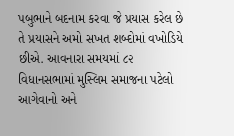પબુભાને બદનામ કરવા જે પ્રયાસ કરેલ છે તે પ્રયાસને અમો સખત શબ્દોમાં વખોડિયે છીએ. આવનારા સમયમાં ૮૨ વિધાનસભામાં મુસ્લિમ સમાજના પટેલો આગેવાનો અને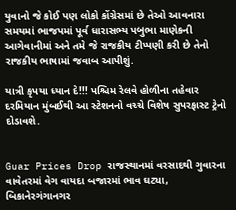યુવાનો જે કોઈ પણ લોકો કોંગ્રેસમાં છે તેઓ આવનારા સમયમાં ભાજપમાં પૂર્વ ધારાસભ્ય પબુભા માણેકની આગેવાનીમાં અને તમે જે રાજકીય ટીપ્પણી કરી છે તેનો રાજકીય ભાષામાં જવાબ આપીશું.

યાત્રી કૃપયા ધ્યાન દે!!! પશ્ચિમ રેલવે હોળીના તહેવાર દરમિયાન મુંબઈથી આ સ્ટેશનનો વચ્ચે વિશેષ સુપરફાસ્ટ ટ્રેનો દોડાવશે.


Guar Prices Drop રાજસ્થાનમાં વરસાદથી ગુવારના વાવેતરમાં વેગ વાયદા બજારમાં ભાવ ઘટ્યા, બિકાનેરગંગાનગર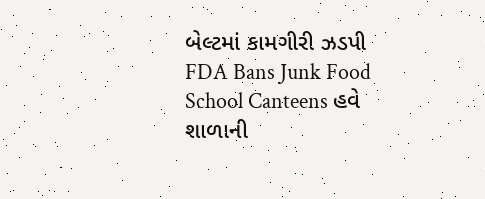બેલ્ટમાં કામગીરી ઝડપી
FDA Bans Junk Food School Canteens હવે શાળાની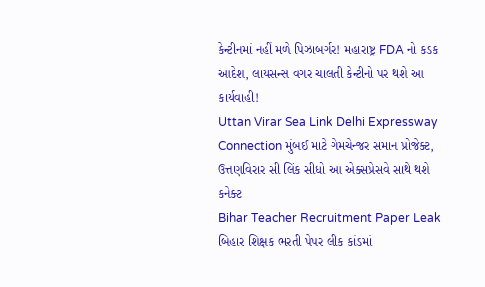કેન્ટીનમાં નહીં મળે પિઝાબર્ગર! મહારાષ્ટ્ર FDA નો કડક આદેશ, લાયસન્સ વગર ચાલતી કેન્ટીનો પર થશે આ કાર્યવાહી!
Uttan Virar Sea Link Delhi Expressway Connection મુંબઈ માટે ગેમચેન્જર સમાન પ્રોજેક્ટ, ઉત્તણવિરાર સી લિંક સીધો આ એક્સપ્રેસવે સાથે થશે કનેક્ટ
Bihar Teacher Recruitment Paper Leak બિહાર શિક્ષક ભરતી પેપર લીક કાંડમાં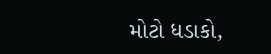મોટો ધડાકો,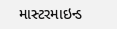માસ્ટરમાઇન્ડ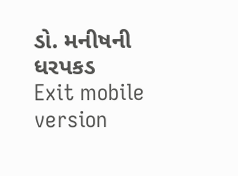ડો. મનીષની ધરપકડ
Exit mobile version